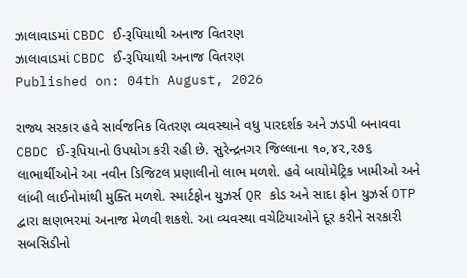ઝાલાવાડમાં CBDC ઈ-રૂપિયાથી અનાજ વિતરણ
ઝાલાવાડમાં CBDC ઈ-રૂપિયાથી અનાજ વિતરણ
Published on: 04th August, 2026

રાજ્ય સરકાર હવે સાર્વજનિક વિતરણ વ્યવસ્થાને વધુ પારદર્શક અને ઝડપી બનાવવા CBDC ઈ-રૂપિયાનો ઉપયોગ કરી રહી છે. સુરેન્દ્રનગર જિલ્લાના ૧૦,૪૨,૨૭૬ લાભાર્થીઓને આ નવીન ડિજિટલ પ્રણાલીનો લાભ મળશે. હવે બાયોમેટ્રિક ખામીઓ અને લાંબી લાઈનોમાંથી મુક્તિ મળશે. સ્માર્ટફોન યુઝર્સ QR કોડ અને સાદા ફોન યુઝર્સ OTP દ્વારા ક્ષણભરમાં અનાજ મેળવી શકશે. આ વ્યવસ્થા વચેટિયાઓને દૂર કરીને સરકારી સબસિડીનો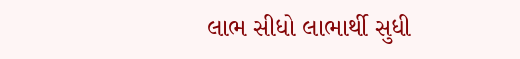લાભ સીધો લાભાર્થી સુધી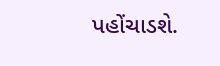પહોંચાડશે.